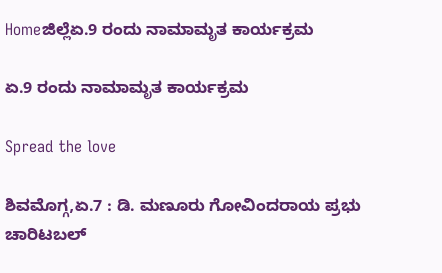Homeಜಿಲ್ಲೆಏ.9 ರಂದು ನಾಮಾಮೃತ ಕಾರ್ಯಕ್ರಮ

ಏ.9 ರಂದು ನಾಮಾಮೃತ ಕಾರ್ಯಕ್ರಮ

Spread the love

ಶಿವಮೊಗ್ಗ,ಏ.7 : ಡಿ. ಮಣೂರು ಗೋವಿಂದರಾಯ ಪ್ರಭು ಚಾರಿಟಬಲ್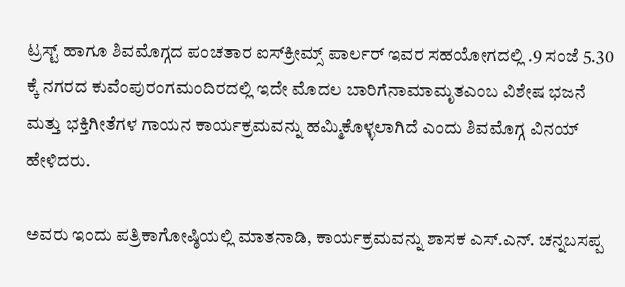ಟ್ರಸ್ಟ್ ಹಾಗೂ ಶಿವಮೊಗ್ಗದ ಪಂಚತಾರ ಐಸ್‌ಕ್ರೀಮ್ಸ್ ಪಾರ್ಲರ್ ಇವರ ಸಹಯೋಗದಲ್ಲಿ .9 ಸಂಜೆ 5.30 ಕ್ಕೆ ನಗರದ ಕುವೆಂಪುರಂಗಮಂದಿರದಲ್ಲಿ ಇದೇ ಮೊದಲ ಬಾರಿಗೆನಾಮಾಮೃತಎಂಬ ವಿಶೇಷ ಭಜನೆ ಮತ್ತು ಭಕ್ತಿಗೀತೆಗಳ ಗಾಯನ ಕಾರ್ಯಕ್ರಮವನ್ನು ಹಮ್ಮಿಕೊಳ್ಳಲಾಗಿದೆ ಎಂದು ಶಿವಮೊಗ್ಗ ವಿನಯ್ ಹೇಳಿದರು.

ಅವರು ಇಂದು ಪತ್ರಿಕಾಗೋಷ್ಠಿಯಲ್ಲಿ ಮಾತನಾಡಿ, ಕಾರ್ಯಕ್ರಮವನ್ನು ಶಾಸಕ ಎಸ್.ಎನ್. ಚನ್ನಬಸಪ್ಪ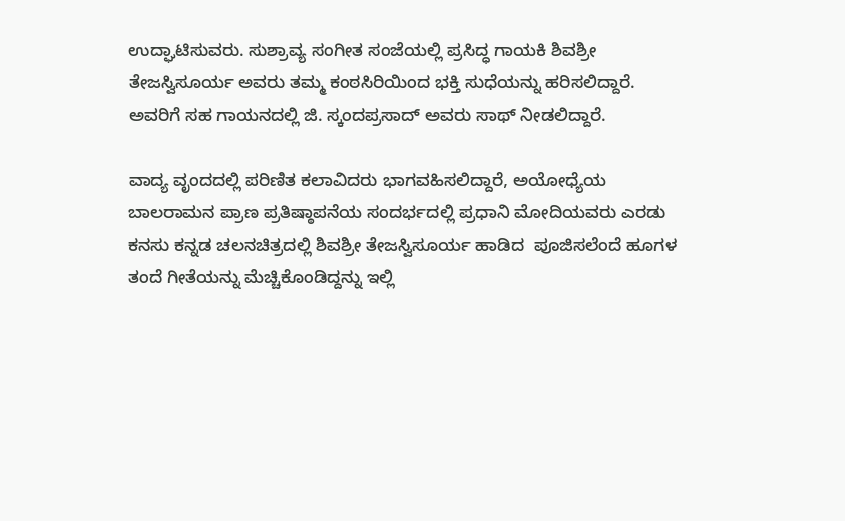ಉದ್ಘಾಟಿಸುವರು. ಸುಶ್ರಾವ್ಯ ಸಂಗೀತ ಸಂಜೆಯಲ್ಲಿ ಪ್ರಸಿದ್ಧ ಗಾಯಕಿ ಶಿವಶ್ರೀ ತೇಜಸ್ವಿಸೂರ್ಯ ಅವರು ತಮ್ಮ ಕಂಠಸಿರಿಯಿಂದ ಭಕ್ತಿ ಸುಧೆಯನ್ನು ಹರಿಸಲಿದ್ದಾರೆ. ಅವರಿಗೆ ಸಹ ಗಾಯನದಲ್ಲಿ ಜಿ. ಸ್ಕಂದಪ್ರಸಾದ್ ಅವರು ಸಾಥ್ ನೀಡಲಿದ್ದಾರೆ.

ವಾದ್ಯ ವೃಂದದಲ್ಲಿ ಪರಿಣಿತ ಕಲಾವಿದರು ಭಾಗವಹಿಸಲಿದ್ದಾರೆ, ಅಯೋಧ್ಯೆಯ ಬಾಲರಾಮನ ಪ್ರಾಣ ಪ್ರತಿಷ್ಠಾಪನೆಯ ಸಂದರ್ಭದಲ್ಲಿ ಪ್ರಧಾನಿ ಮೋದಿಯವರು ಎರಡು ಕನಸು ಕನ್ನಡ ಚಲನಚಿತ್ರದಲ್ಲಿ ಶಿವಶ್ರೀ ತೇಜಸ್ವಿಸೂರ್ಯ ಹಾಡಿದ  ಪೂಜಿಸಲೆಂದೆ ಹೂಗಳ ತಂದೆ ಗೀತೆಯನ್ನು ಮೆಚ್ಚಿಕೊಂಡಿದ್ದನ್ನು ಇಲ್ಲಿ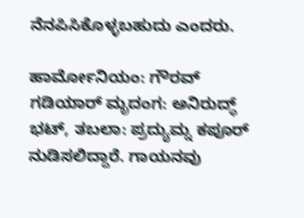ನೆನಪಿಸಿಕೊಳ್ಳಬಹುದು ಎಂದರು.

ಹಾರ್ಮೋನಿಯಂ: ಗೌರವ್ ಗಡಿಯಾರ್ ಮೃದಂಗ: ಅನಿರುದ್ಧ್ ಭಟ್, ತಬಲಾ: ಪ್ರದ್ಯುಮ್ನ ಕಪೂರ್ ನುಡಿಸಲಿದ್ದಾರೆ. ಗಾಯನವು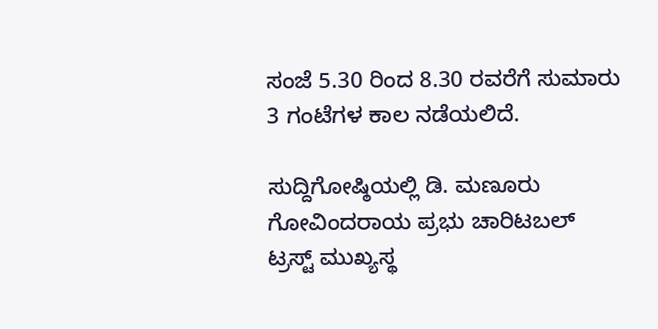ಸಂಜೆ 5.30 ರಿಂದ 8.30 ರವರೆಗೆ ಸುಮಾರು 3 ಗಂಟೆಗಳ ಕಾಲ ನಡೆಯಲಿದೆ.

ಸುದ್ದಿಗೋಷ್ಠಿಯಲ್ಲಿ ಡಿ. ಮಣೂರು ಗೋವಿಂದರಾಯ ಪ್ರಭು ಚಾರಿಟಬಲ್ ಟ್ರಸ್ಟ್ ಮುಖ್ಯಸ್ಥ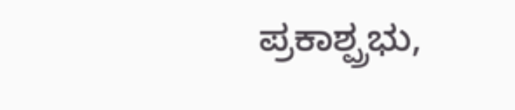ಪ್ರಕಾಶ್ಪ್ರಭು,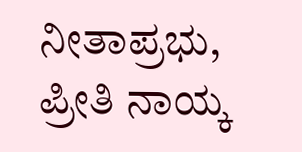ನೀತಾಪ್ರಭು, ಪ್ರೀತಿ ನಾಯ್ಕ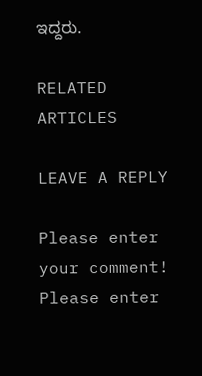ಇದ್ದರು.

RELATED ARTICLES

LEAVE A REPLY

Please enter your comment!
Please enter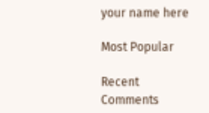your name here

Most Popular

Recent Comments